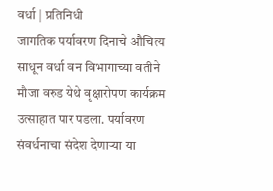वर्धा | प्रतिनिधी
जागतिक पर्यावरण दिनाचे औचित्य साधून वर्धा वन विभागाच्या वतीने मौजा वरुड येथे वृक्षारोपण कार्यक्रम उत्साहात पार पडला. पर्यावरण संवर्धनाचा संदेश देणाऱ्या या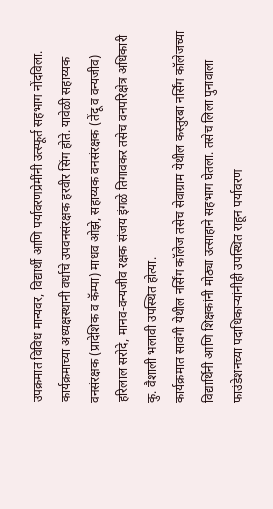उपक्रमात विविध मान्यवर, विद्यार्थी आणि पर्यावरणप्रेमींनी उत्स्फूर्त सहभाग नोंदविला.
कार्यक्रमाच्या अध्यक्षस्थानी वर्धाचे उपवनसंरक्षक हरवीर सिंग होते. यावेळी सहाय्यक वनसंरक्षक (प्रादेशिक व कॅम्पा) माधव ओझे, सहाय्यक वनसंरक्षक (तेंदू व वन्यजीव) हरिलाल सरोदे, मानव-वन्यजीव रक्षक संजय इंगळे तिगावकर तसेच वनपरिक्षेत्र अधिकारी कु. वैशाली भलावी उपस्थित होत्या.
कार्यक्रमात सावंगी येथील नर्सिंग कॉलेज तसेच सेवाग्राम येथील कस्तुरबा नर्सिंग कॉलेजच्या विद्यार्थिनी आणि शिक्षकांनी मोठ्या उत्साहाने सहभाग घेतला. तसेच लिला पुनावाला फाउंडेशनच्या पदाधिकाऱ्यांनीही उपस्थित राहून पर्यावरण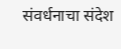संवर्धनाचा संदेश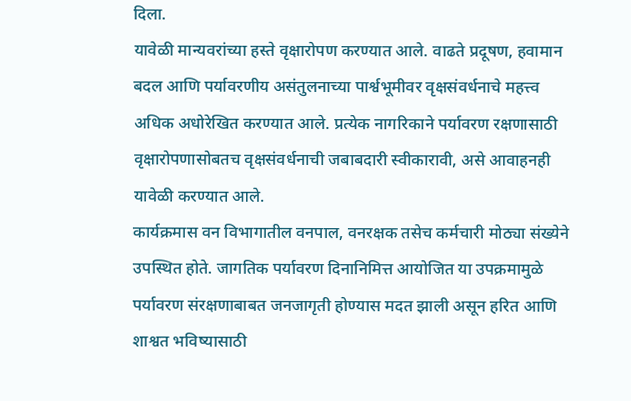दिला.
यावेळी मान्यवरांच्या हस्ते वृक्षारोपण करण्यात आले. वाढते प्रदूषण, हवामान बदल आणि पर्यावरणीय असंतुलनाच्या पार्श्वभूमीवर वृक्षसंवर्धनाचे महत्त्व अधिक अधोरेखित करण्यात आले. प्रत्येक नागरिकाने पर्यावरण रक्षणासाठी वृक्षारोपणासोबतच वृक्षसंवर्धनाची जबाबदारी स्वीकारावी, असे आवाहनही यावेळी करण्यात आले.
कार्यक्रमास वन विभागातील वनपाल, वनरक्षक तसेच कर्मचारी मोठ्या संख्येने उपस्थित होते. जागतिक पर्यावरण दिनानिमित्त आयोजित या उपक्रमामुळे पर्यावरण संरक्षणाबाबत जनजागृती होण्यास मदत झाली असून हरित आणि शाश्वत भविष्यासाठी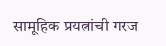सामूहिक प्रयत्नांची गरज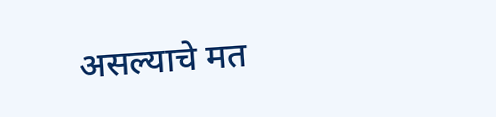असल्याचे मत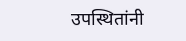उपस्थितांनी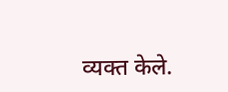व्यक्त केले.